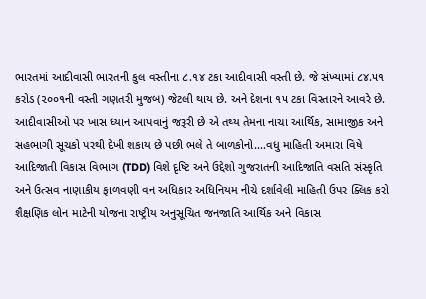ભારતમાં આદીવાસી ભારતની કુલ વસ્તીના ૮.૧૪ ટકા આદીવાસી વસ્તી છે. જે સંખ્યામાં ૮૪.૫૧ કરોડ (૨૦૦૧ની વસ્તી ગણતરી મુજબ) જેટલી થાય છે. અને દેશના ૧૫ ટકા વિસ્તારને આવરે છે. આદીવાસીઓ પર ખાસ ધ્યાન આપવાનું જરૂરી છે એ તથ્ય તેમના નાચા આર્થિક, સામાજીક અને સહભાગી સૂચકો પરથી દેખી શકાય છે પછી ભલે તે બાળકોનો....વધુ માહિતી અમારા વિષે આદિજાતી વિકાસ વિભાગ (TDD) વિશે દૃષ્ટિ અને ઉદ્દેશો ગુજરાતની આદિજાતિ વસતિ સંસ્કૃતિ અને ઉત્સવ નાણાકીય ફાળવણી વન અધિકાર અધિનિયમ નીચે દર્શાવેલી માહિતી ઉપર ક્લિક કરો શૈક્ષણિક લોન માટેની યોજના રાષ્ટ્રીય અનુસૂચિત જનજાતિ આર્થિક અને વિકાસ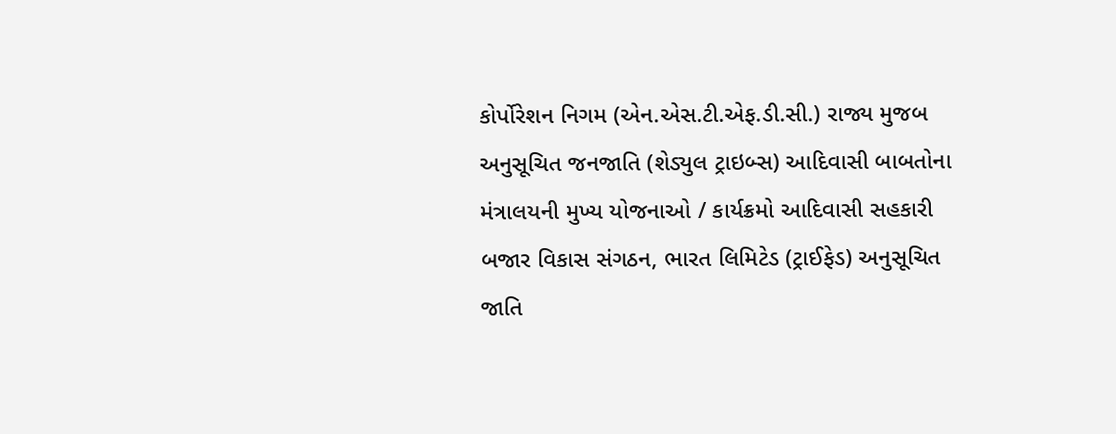કોર્પોરેશન નિગમ (એન.એસ.ટી.એફ.ડી.સી.) રાજ્ય મુજબ અનુસૂચિત જનજાતિ (શેડ્યુલ ટ્રાઇબ્સ) આદિવાસી બાબતોના મંત્રાલયની મુખ્ય યોજનાઓ / કાર્યક્રમો આદિવાસી સહકારી બજાર વિકાસ સંગઠન, ભારત લિમિટેડ (ટ્રાઈફેડ) અનુસૂચિત જાતિ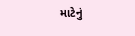માટેનું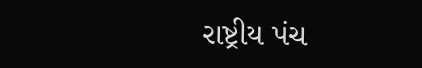રાષ્ટ્રીય પંચ